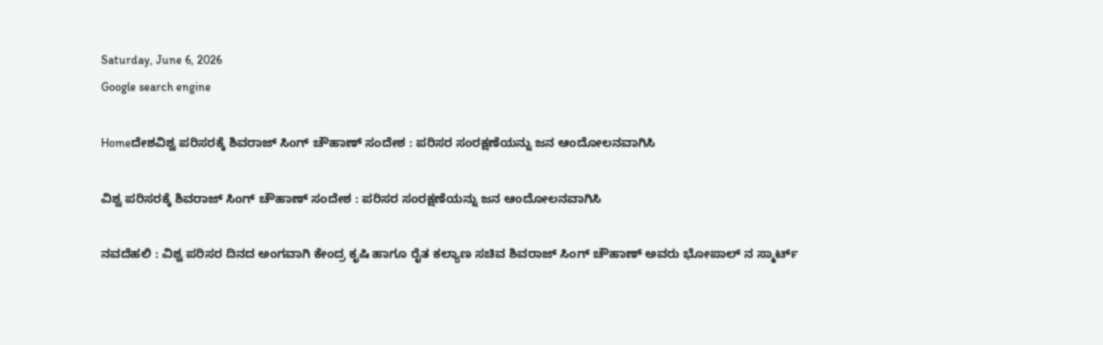Saturday, June 6, 2026
Google search engine

Homeದೇಶವಿಶ್ವ ಪರಿಸರಕ್ಕೆ ಶಿವರಾಜ್ ಸಿಂಗ್ ಚೌಹಾಣ್ ಸಂದೇಶ : ಪರಿಸರ ಸಂರಕ್ಷಣೆಯನ್ನು ಜನ ಆಂದೋಲನವಾಗಿಸಿ

ವಿಶ್ವ ಪರಿಸರಕ್ಕೆ ಶಿವರಾಜ್ ಸಿಂಗ್ ಚೌಹಾಣ್ ಸಂದೇಶ : ಪರಿಸರ ಸಂರಕ್ಷಣೆಯನ್ನು ಜನ ಆಂದೋಲನವಾಗಿಸಿ

ನವದೆಹಲಿ : ವಿಶ್ವ ಪರಿಸರ ದಿನದ ಅಂಗವಾಗಿ ಕೇಂದ್ರ ಕೃಷಿ ಹಾಗೂ ರೈತ ಕಲ್ಯಾಣ ಸಚಿವ ಶಿವರಾಜ್ ಸಿಂಗ್ ಚೌಹಾಣ್ ಅವರು ಭೋಪಾಲ್‌ ನ ಸ್ಮಾರ್ಟ್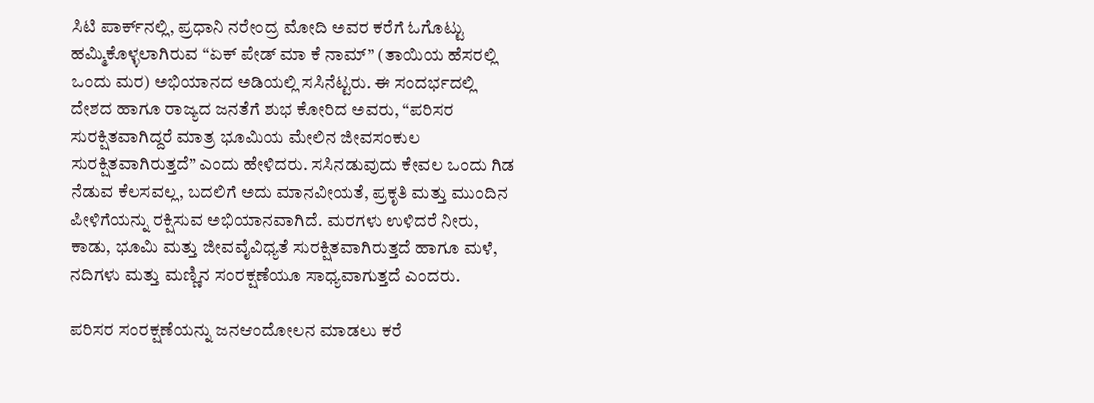ಸಿಟಿ ಪಾರ್ಕ್‌ನಲ್ಲಿ, ಪ್ರಧಾನಿ ನರೇಂದ್ರ ಮೋದಿ ಅವರ ಕರೆಗೆ ಓಗೊಟ್ಟು ಹಮ್ಮಿಕೊಳ್ಳಲಾಗಿರುವ “ಏಕ್ ಪೇಡ್ ಮಾ ಕೆ ನಾಮ್” (ತಾಯಿಯ ಹೆಸರಲ್ಲಿ ಒಂದು ಮರ) ಅಭಿಯಾನದ ಅಡಿಯಲ್ಲಿ ಸಸಿನೆಟ್ಟರು. ಈ ಸಂದರ್ಭದಲ್ಲಿ ದೇಶದ ಹಾಗೂ ರಾಜ್ಯದ ಜನತೆಗೆ ಶುಭ ಕೋರಿದ ಅವರು, “ಪರಿಸರ ಸುರಕ್ಷಿತವಾಗಿದ್ದರೆ ಮಾತ್ರ ಭೂಮಿಯ ಮೇಲಿನ ಜೀವಸಂಕುಲ ಸುರಕ್ಷಿತವಾಗಿರುತ್ತದೆ” ಎಂದು ಹೇಳಿದರು. ಸಸಿನಡುವುದು ಕೇವಲ ಒಂದು ಗಿಡ ನೆಡುವ ಕೆಲಸವಲ್ಲ, ಬದಲಿಗೆ ಅದು ಮಾನವೀಯತೆ, ಪ್ರಕೃತಿ ಮತ್ತು ಮುಂದಿನ ಪೀಳಿಗೆಯನ್ನು ರಕ್ಷಿಸುವ ಅಭಿಯಾನವಾಗಿದೆ. ಮರಗಳು ಉಳಿದರೆ ನೀರು, ಕಾಡು, ಭೂಮಿ ಮತ್ತು ಜೀವವೈವಿಧ್ಯತೆ ಸುರಕ್ಷಿತವಾಗಿರುತ್ತದೆ ಹಾಗೂ ಮಳೆ, ನದಿಗಳು ಮತ್ತು ಮಣ್ಣಿನ ಸಂರಕ್ಷಣೆಯೂ ಸಾಧ್ಯವಾಗುತ್ತದೆ ಎಂದರು.

ಪರಿಸರ ಸಂರಕ್ಷಣೆಯನ್ನು ಜನಆಂದೋಲನ ಮಾಡಲು ಕರೆ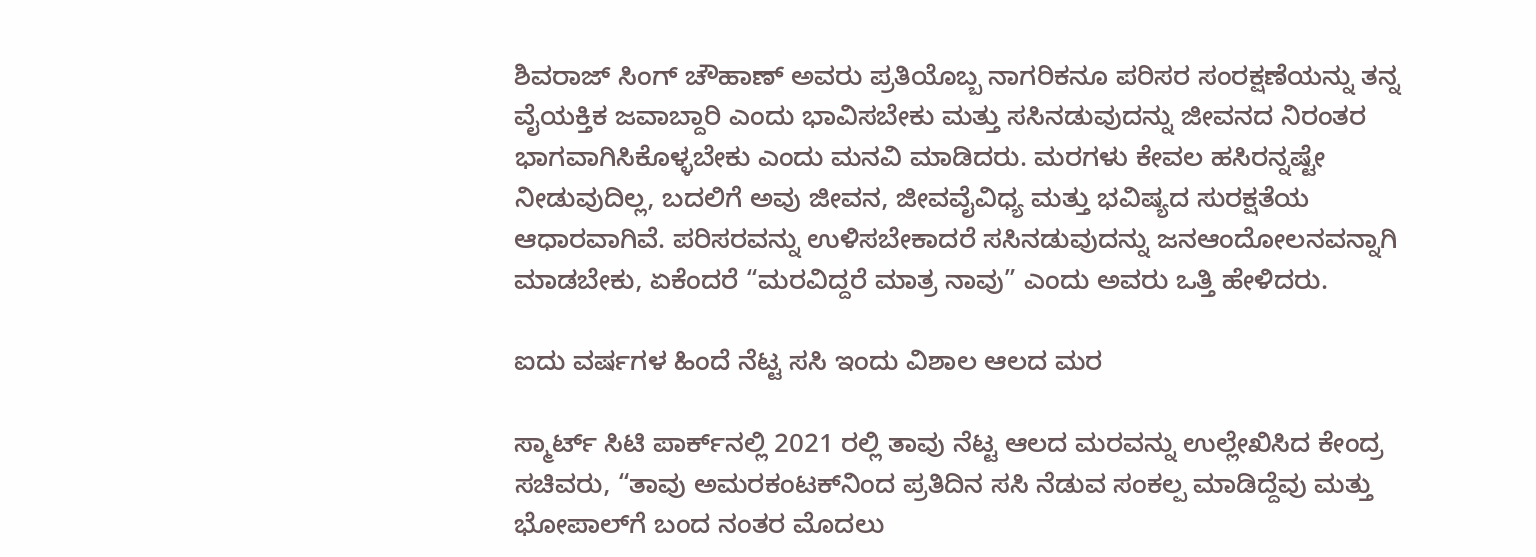ಶಿವರಾಜ್ ಸಿಂಗ್ ಚೌಹಾಣ್ ಅವರು ಪ್ರತಿಯೊಬ್ಬ ನಾಗರಿಕನೂ ಪರಿಸರ ಸಂರಕ್ಷಣೆಯನ್ನು ತನ್ನ ವೈಯಕ್ತಿಕ ಜವಾಬ್ದಾರಿ ಎಂದು ಭಾವಿಸಬೇಕು ಮತ್ತು ಸಸಿನಡುವುದನ್ನು ಜೀವನದ ನಿರಂತರ ಭಾಗವಾಗಿಸಿಕೊಳ್ಳಬೇಕು ಎಂದು ಮನವಿ ಮಾಡಿದರು. ಮರಗಳು ಕೇವಲ ಹಸಿರನ್ನಷ್ಟೇ ನೀಡುವುದಿಲ್ಲ, ಬದಲಿಗೆ ಅವು ಜೀವನ, ಜೀವವೈವಿಧ್ಯ ಮತ್ತು ಭವಿಷ್ಯದ ಸುರಕ್ಷತೆಯ ಆಧಾರವಾಗಿವೆ. ಪರಿಸರವನ್ನು ಉಳಿಸಬೇಕಾದರೆ ಸಸಿನಡುವುದನ್ನು ಜನಆಂದೋಲನವನ್ನಾಗಿ ಮಾಡಬೇಕು, ಏಕೆಂದರೆ “ಮರವಿದ್ದರೆ ಮಾತ್ರ ನಾವು” ಎಂದು ಅವರು ಒತ್ತಿ ಹೇಳಿದರು.

ಐದು ವರ್ಷಗಳ ಹಿಂದೆ ನೆಟ್ಟ ಸಸಿ ಇಂದು ವಿಶಾಲ ಆಲದ ಮರ

ಸ್ಮಾರ್ಟ್ ಸಿಟಿ ಪಾರ್ಕ್‌ನಲ್ಲಿ 2021 ರಲ್ಲಿ ತಾವು ನೆಟ್ಟ ಆಲದ ಮರವನ್ನು ಉಲ್ಲೇಖಿಸಿದ ಕೇಂದ್ರ ಸಚಿವರು, “ತಾವು ಅಮರಕಂಟಕ್‌ನಿಂದ ಪ್ರತಿದಿನ ಸಸಿ ನೆಡುವ ಸಂಕಲ್ಪ ಮಾಡಿದ್ದೆವು ಮತ್ತು ಭೋಪಾಲ್‌ಗೆ ಬಂದ ನಂತರ ಮೊದಲು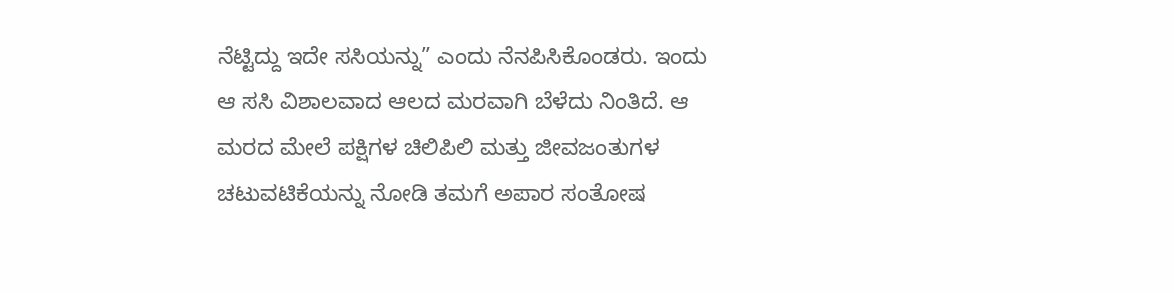ನೆಟ್ಟಿದ್ದು ಇದೇ ಸಸಿಯನ್ನು” ಎಂದು ನೆನಪಿಸಿಕೊಂಡರು. ಇಂದು ಆ ಸಸಿ ವಿಶಾಲವಾದ ಆಲದ ಮರವಾಗಿ ಬೆಳೆದು ನಿಂತಿದೆ. ಆ ಮರದ ಮೇಲೆ ಪಕ್ಷಿಗಳ ಚಿಲಿಪಿಲಿ ಮತ್ತು ಜೀವಜಂತುಗಳ ಚಟುವಟಿಕೆಯನ್ನು ನೋಡಿ ತಮಗೆ ಅಪಾರ ಸಂತೋಷ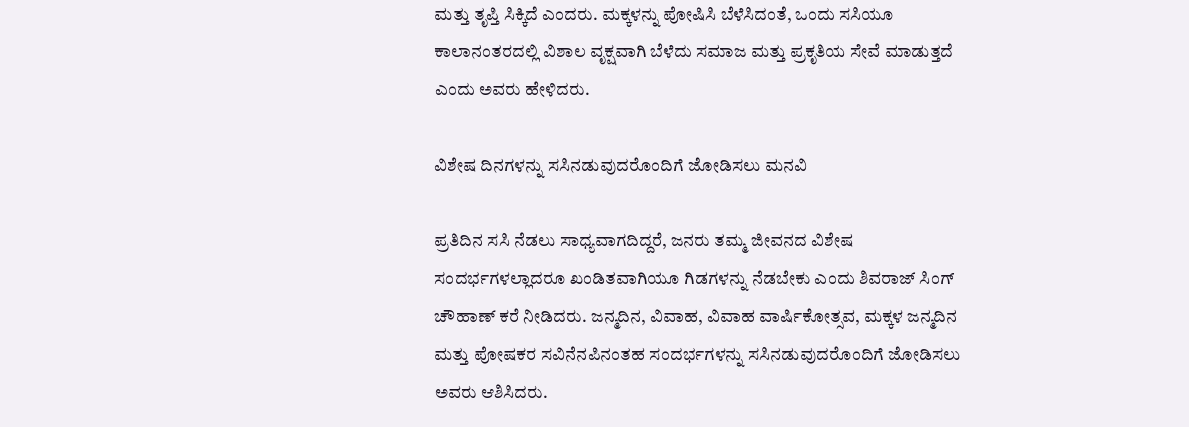ಮತ್ತು ತೃಪ್ತಿ ಸಿಕ್ಕಿದೆ ಎಂದರು. ಮಕ್ಕಳನ್ನು ಪೋಷಿಸಿ ಬೆಳೆಸಿದಂತೆ, ಒಂದು ಸಸಿಯೂ ಕಾಲಾನಂತರದಲ್ಲಿ ವಿಶಾಲ ವೃಕ್ಷವಾಗಿ ಬೆಳೆದು ಸಮಾಜ ಮತ್ತು ಪ್ರಕೃತಿಯ ಸೇವೆ ಮಾಡುತ್ತದೆ ಎಂದು ಅವರು ಹೇಳಿದರು.

ವಿಶೇಷ ದಿನಗಳನ್ನು ಸಸಿನಡುವುದರೊಂದಿಗೆ ಜೋಡಿಸಲು ಮನವಿ

ಪ್ರತಿದಿನ ಸಸಿ ನೆಡಲು ಸಾಧ್ಯವಾಗದಿದ್ದರೆ, ಜನರು ತಮ್ಮ ಜೀವನದ ವಿಶೇಷ ಸಂದರ್ಭಗಳಲ್ಲಾದರೂ ಖಂಡಿತವಾಗಿಯೂ ಗಿಡಗಳನ್ನು ನೆಡಬೇಕು ಎಂದು ಶಿವರಾಜ್ ಸಿಂಗ್ ಚೌಹಾಣ್ ಕರೆ ನೀಡಿದರು. ಜನ್ಮದಿನ, ವಿವಾಹ, ವಿವಾಹ ವಾರ್ಷಿಕೋತ್ಸವ, ಮಕ್ಕಳ ಜನ್ಮದಿನ ಮತ್ತು ಪೋಷಕರ ಸವಿನೆನಪಿನಂತಹ ಸಂದರ್ಭಗಳನ್ನು ಸಸಿನಡುವುದರೊಂದಿಗೆ ಜೋಡಿಸಲು ಅವರು ಆಶಿಸಿದರು.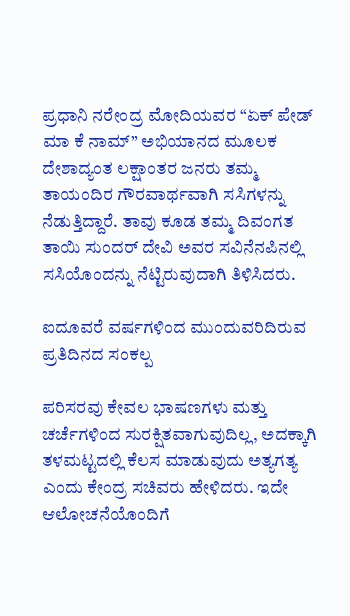ಪ್ರಧಾನಿ ನರೇಂದ್ರ ಮೋದಿಯವರ “ಏಕ್ ಪೇಡ್ ಮಾ ಕೆ ನಾಮ್” ಅಭಿಯಾನದ ಮೂಲಕ ದೇಶಾದ್ಯಂತ ಲಕ್ಷಾಂತರ ಜನರು ತಮ್ಮ ತಾಯಂದಿರ ಗೌರವಾರ್ಥವಾಗಿ ಸಸಿಗಳನ್ನು ನೆಡುತ್ತಿದ್ದಾರೆ. ತಾವು ಕೂಡ ತಮ್ಮ ದಿವಂಗತ ತಾಯಿ ಸುಂದರ್ ದೇವಿ ಅವರ ಸವಿನೆನಪಿನಲ್ಲಿ ಸಸಿಯೊಂದನ್ನು ನೆಟ್ಟಿರುವುದಾಗಿ ತಿಳಿಸಿದರು.

ಐದೂವರೆ ವರ್ಷಗಳಿಂದ ಮುಂದುವರಿದಿರುವ ಪ್ರತಿದಿನದ ಸಂಕಲ್ಪ

ಪರಿಸರವು ಕೇವಲ ಭಾಷಣಗಳು ಮತ್ತು ಚರ್ಚೆಗಳಿಂದ ಸುರಕ್ಷಿತವಾಗುವುದಿಲ್ಲ, ಅದಕ್ಕಾಗಿ ತಳಮಟ್ಟದಲ್ಲಿ ಕೆಲಸ ಮಾಡುವುದು ಅತ್ಯಗತ್ಯ ಎಂದು ಕೇಂದ್ರ ಸಚಿವರು ಹೇಳಿದರು. ಇದೇ ಆಲೋಚನೆಯೊಂದಿಗೆ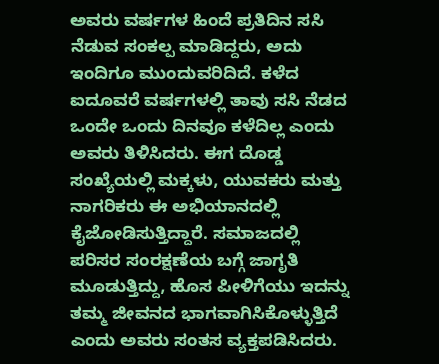ಅವರು ವರ್ಷಗಳ ಹಿಂದೆ ಪ್ರತಿದಿನ ಸಸಿ ನೆಡುವ ಸಂಕಲ್ಪ ಮಾಡಿದ್ದರು, ಅದು ಇಂದಿಗೂ ಮುಂದುವರಿದಿದೆ. ಕಳೆದ ಐದೂವರೆ ವರ್ಷಗಳಲ್ಲಿ ತಾವು ಸಸಿ ನೆಡದ ಒಂದೇ ಒಂದು ದಿನವೂ ಕಳೆದಿಲ್ಲ ಎಂದು ಅವರು ತಿಳಿಸಿದರು. ಈಗ ದೊಡ್ಡ ಸಂಖ್ಯೆಯಲ್ಲಿ ಮಕ್ಕಳು, ಯುವಕರು ಮತ್ತು ನಾಗರಿಕರು ಈ ಅಭಿಯಾನದಲ್ಲಿ ಕೈಜೋಡಿಸುತ್ತಿದ್ದಾರೆ. ಸಮಾಜದಲ್ಲಿ ಪರಿಸರ ಸಂರಕ್ಷಣೆಯ ಬಗ್ಗೆ ಜಾಗೃತಿ ಮೂಡುತ್ತಿದ್ದು, ಹೊಸ ಪೀಳಿಗೆಯು ಇದನ್ನು ತಮ್ಮ ಜೀವನದ ಭಾಗವಾಗಿಸಿಕೊಳ್ಳುತ್ತಿದೆ ಎಂದು ಅವರು ಸಂತಸ ವ್ಯಕ್ತಪಡಿಸಿದರು.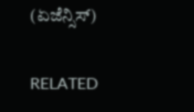(ಏಜೆನ್ಸಿಸ್)

RELATED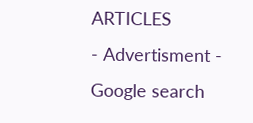ARTICLES
- Advertisment -
Google search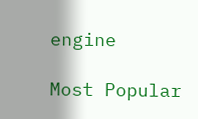engine

Most Popular